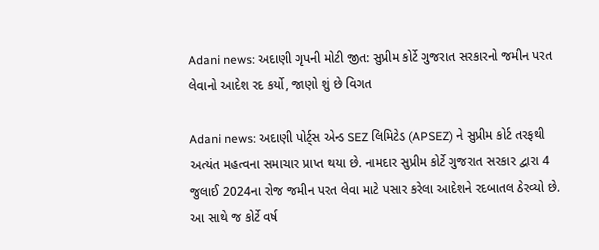Adani news: અદાણી ગૃપની મોટી જીત: સુપ્રીમ કોર્ટે ગુજરાત સરકારનો જમીન પરત લેવાનો આદેશ રદ કર્યો, જાણો શું છે વિગત

Adani news: અદાણી પોર્ટ્સ એન્ડ SEZ લિમિટેડ (APSEZ) ને સુપ્રીમ કોર્ટ તરફથી અત્યંત મહત્વના સમાચાર પ્રાપ્ત થયા છે. નામદાર સુપ્રીમ કોર્ટે ગુજરાત સરકાર દ્વારા 4 જુલાઈ 2024ના રોજ જમીન પરત લેવા માટે પસાર કરેલા આદેશને રદબાતલ ઠેરવ્યો છે. આ સાથે જ કોર્ટે વર્ષ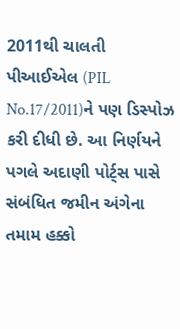2011થી ચાલતી પીઆઈએલ (PIL No.17/2011)ને પણ ડિસ્પોઝ કરી દીધી છે. આ નિર્ણયને પગલે અદાણી પોર્ટ્સ પાસે સંબંધિત જમીન અંગેના તમામ હક્કો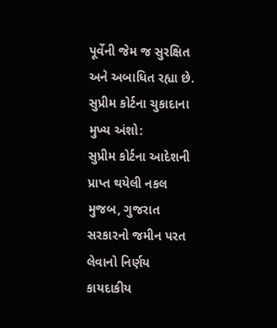પૂર્વેની જેમ જ સુરક્ષિત અને અબાધિત રહ્યા છે.
સુપ્રીમ કોર્ટના ચુકાદાના મુખ્ય અંશો:
સુપ્રીમ કોર્ટના આદેશની પ્રાપ્ત થયેલી નકલ મુજબ, ગુજરાત સરકારનો જમીન પરત લેવાનો નિર્ણય કાયદાકીય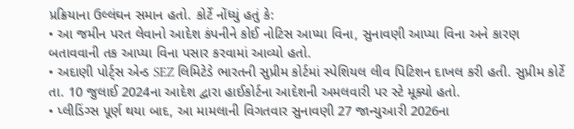પ્રક્રિયાના ઉલ્લંઘન સમાન હતો. કોર્ટે નોંધ્યું હતું કે:
• આ જમીન પરત લેવાનો આદેશ કંપનીને કોઈ નોટિસ આપ્યા વિના, સુનાવણી આપ્યા વિના અને કારણ બતાવવાની તક આપ્યા વિના પસાર કરવામાં આવ્યો હતો.
• અદાણી પોર્ટ્સ એન્ડ SEZ લિમિટેડે ભારતની સુપ્રીમ કોર્ટમાં સ્પેશિયલ લીવ પિટિશન દાખલ કરી હતી. સુપ્રીમ કોર્ટે તા. 10 જુલાઈ 2024ના આદેશ દ્વારા હાઈકોર્ટના આદેશની અમલવારી પર સ્ટે મૂક્યો હતો.
• પ્લીડિંગ્સ પૂર્ણ થયા બાદ, આ મામલાની વિગતવાર સુનાવણી 27 જાન્યુઆરી 2026ના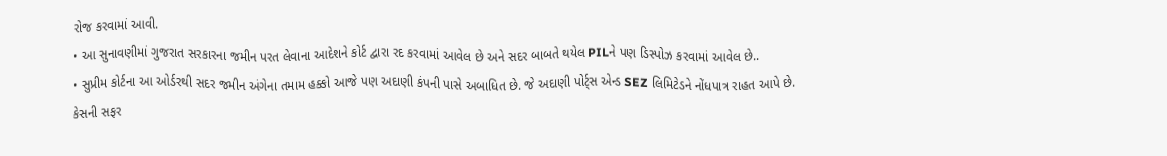રોજ કરવામાં આવી.
• આ સુનાવણીમાં ગુજરાત સરકારના જમીન પરત લેવાના આદેશને કોર્ટ દ્વારા રદ કરવામાં આવેલ છે અને સદર બાબતે થયેલ PILને પણ ડિસ્પોઝ કરવામાં આવેલ છે..
• સુપ્રીમ કોર્ટના આ ઓર્ડરથી સદર જમીન અંગેના તમામ હક્કો આજે પણ અદાણી કંપની પાસે અબાધિત છે. જે અદાણી પોર્ટ્સ એન્ડ SEZ લિમિટેડને નોંધપાત્ર રાહત આપે છે.
કેસની સફર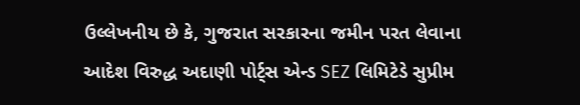ઉલ્લેખનીય છે કે, ગુજરાત સરકારના જમીન પરત લેવાના આદેશ વિરુદ્ધ અદાણી પોર્ટ્સ એન્ડ SEZ લિમિટેડે સુપ્રીમ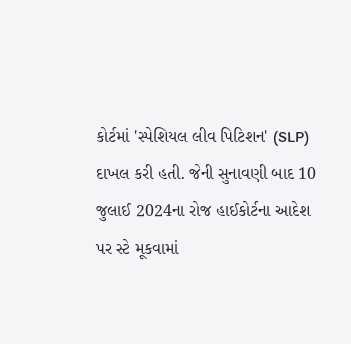કોર્ટમાં 'સ્પેશિયલ લીવ પિટિશન' (SLP) દાખલ કરી હતી. જેની સુનાવણી બાદ 10 જુલાઈ 2024ના રોજ હાઈકોર્ટના આદેશ પર સ્ટે મૂકવામાં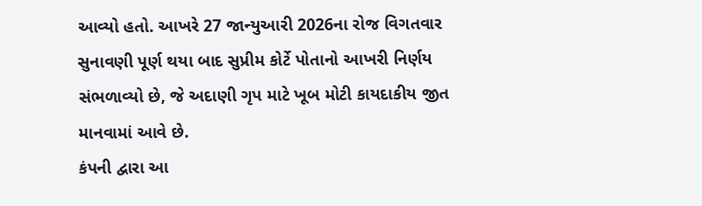આવ્યો હતો. આખરે 27 જાન્યુઆરી 2026ના રોજ વિગતવાર સુનાવણી પૂર્ણ થયા બાદ સુપ્રીમ કોર્ટે પોતાનો આખરી નિર્ણય સંભળાવ્યો છે, જે અદાણી ગૃપ માટે ખૂબ મોટી કાયદાકીય જીત માનવામાં આવે છે.
કંપની દ્વારા આ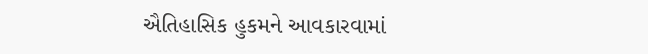ઐતિહાસિક હુકમને આવકારવામાં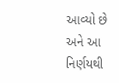આવ્યો છે અને આ નિર્ણયથી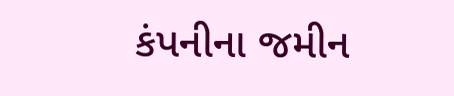કંપનીના જમીન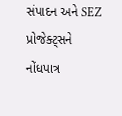સંપાદન અને SEZ પ્રોજેક્ટ્સને નોંધપાત્ર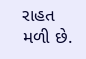રાહત મળી છે.